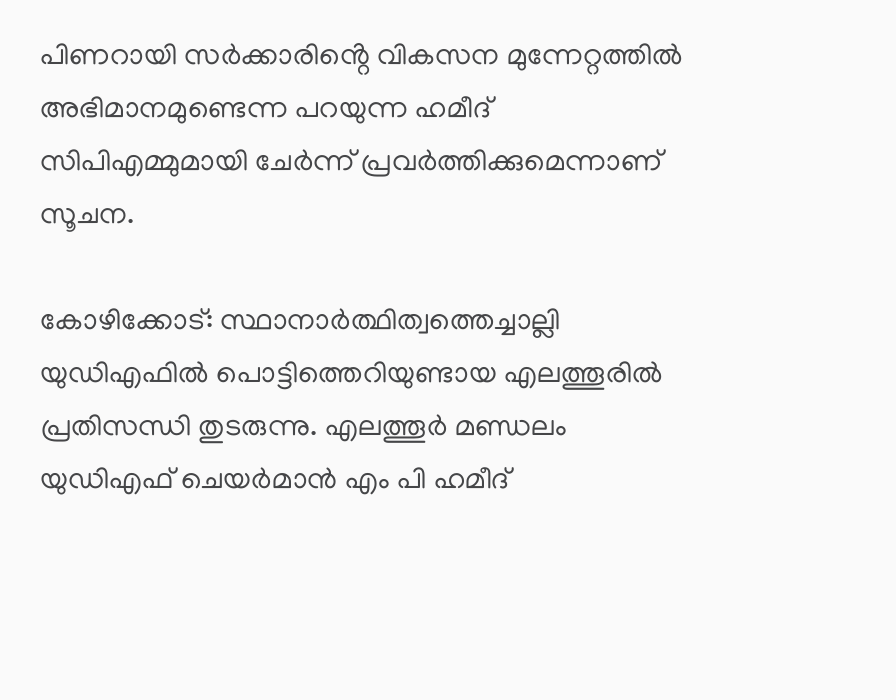പിണറായി സർക്കാരിൻ്റെ വികസന മുന്നേറ്റത്തിൽ അഭിമാനമുണ്ടെന്ന പറയുന്ന ഹമീദ് സിപിഎമ്മുമായി ചേർന്ന് പ്രവർത്തിക്കുമെന്നാണ് സൂചന.

കോഴിക്കോട്: സ്ഥാനാര്‍ത്ഥിത്വത്തെച്ചാല്ലി യുഡിഎഫില്‍ പൊട്ടിത്തെറിയുണ്ടായ എലത്തൂരില്‍ പ്രതിസന്ധി തുടരുന്നു. എലത്തൂർ മണ്ഡലം യുഡിഎഫ് ചെയർമാൻ എം പി ഹമീദ്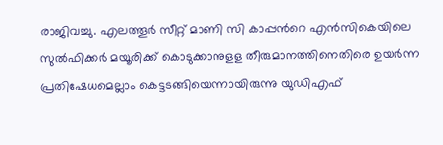രാജിവച്ചു. എലത്തൂര്‍ സീറ്റ് മാണി സി കാപ്പന്‍റെ എന്‍സികെയിലെ സുല്‍ഫിക്കര്‍ മയൂരിക്ക് കൊടുക്കാനുളള തീരുമാനത്തിനെതിരെ ഉയര്‍ന്ന പ്രതിഷേധമെല്ലാം കെട്ടടങ്ങിയെന്നായിരുന്നു യുഡിഎഫ്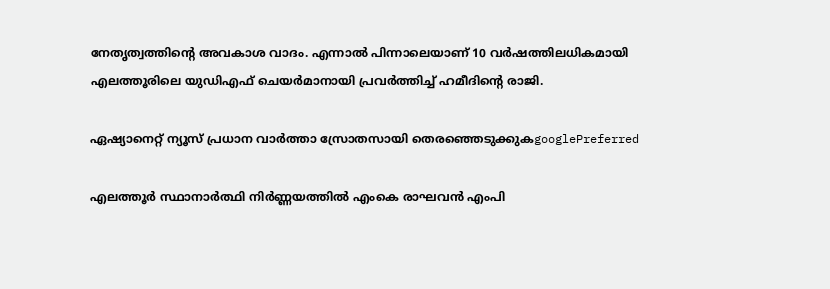നേതൃത്വത്തിന്‍റെ അവകാശ വാദം. എന്നാൽ പിന്നാലെയാണ് 10 വർഷത്തിലധികമായി എലത്തൂരിലെ യുഡിഎഫ് ചെയർമാനായി പ്രവര്‍ത്തിച്ച് ഹമീദിന്റെ രാജി.

ഏഷ്യാനെറ്റ് ന്യൂസ് പ്രധാന വാർത്താ സ്രോതസായി തെരഞ്ഞെടുക്കുകgooglePreferred

എലത്തൂർ സ്ഥാനാർത്ഥി നിർണ്ണയത്തിൽ എംകെ രാഘവൻ എംപി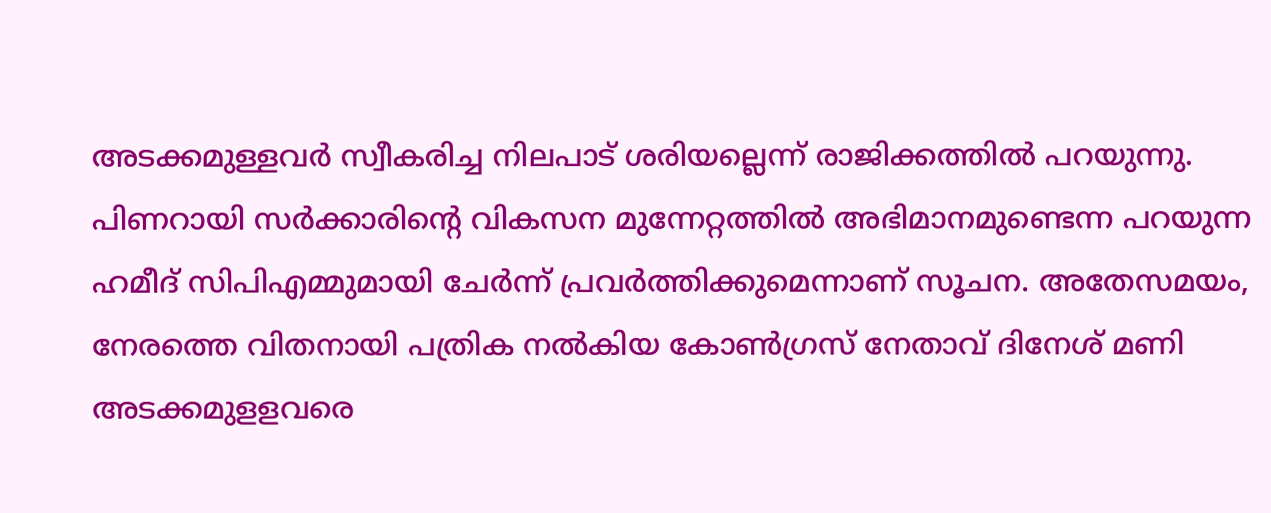അടക്കമുള്ളവർ സ്വീകരിച്ച നിലപാട് ശരിയല്ലെന്ന് രാജിക്കത്തിൽ പറയുന്നു. പിണറായി സർക്കാരിൻ്റെ വികസന മുന്നേറ്റത്തിൽ അഭിമാനമുണ്ടെന്ന പറയുന്ന ഹമീദ് സിപിഎമ്മുമായി ചേർന്ന് പ്രവർത്തിക്കുമെന്നാണ് സൂചന. അതേസമയം, നേരത്തെ വിതനായി പത്രിക നല്‍കിയ കോണ്‍ഗ്രസ് നേതാവ് ദിനേശ് മണി അടക്കമുളളവരെ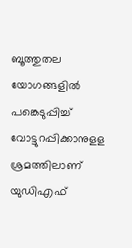ബൂത്തുതല യോഗങ്ങളില്‍ പങ്കെടുപ്പിച്ച് വോട്ടുറപ്പിക്കാനുളള ശ്രമത്തിലാണ് യുഡിഎഫ്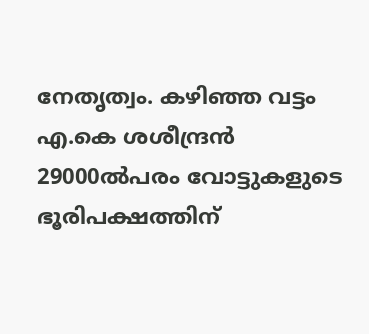നേതൃത്വം. കഴിഞ്ഞ വട്ടം എ.കെ ശശീന്ദ്രന്‍ 29000ല്‍പരം വോട്ടുകളുടെ ഭൂരിപക്ഷത്തിന്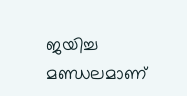ജയിച്ച മണ്ഡലമാണ്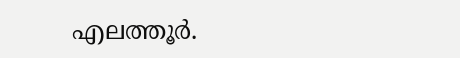എലത്തൂര്‍.